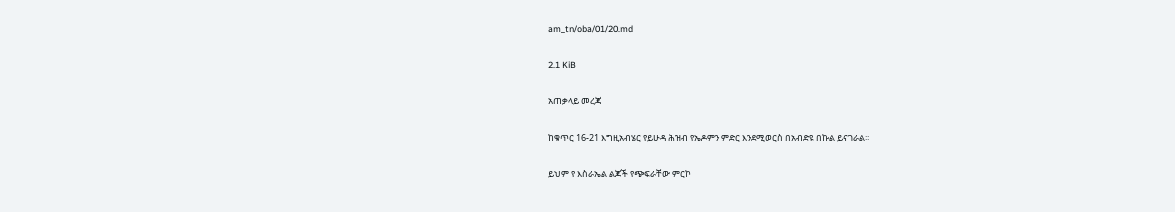am_tn/oba/01/20.md

2.1 KiB

አጠቃላይ መረጃ

ከቁጥር 16-21 እግዚአብሄር የይሁዳ ሕዝብ የኤዶምን ምድር እንደሚወርስ በአብድዩ በኩል ይናገራል፡፡

ይህም የ እስራኤል ልጆች የጭፍራቸው ምርኮ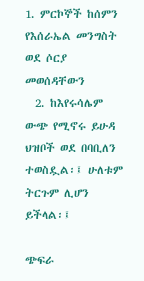1. ምርኮኞች ከሰምን የእሰራኤል መንግስት ወደ ሶርያ መወሰዳቸውን
  2. ከእየሩሳሌም ውጭ የሚኖሩ ይሁዳ ህዝቦች ወደ በባቢለን ተወስዷል፡፤ ሁለቱም ትርጉም ሊሆን ይችላል፡፤

ጭፍራ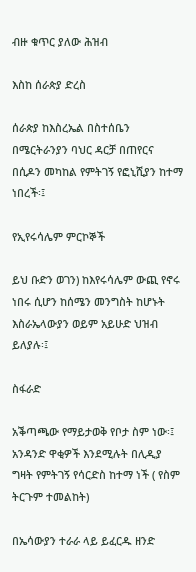ብዙ ቁጥር ያለው ሕዝብ

እስከ ሰራጵያ ድረስ

ሰራጵያ ከእስረኤል በስተሰቤን በሜርትራንያን ባህር ዳርቻ በጠየርና በሲዶን መካከል የምትገኝ የፎኒሺያን ከተማ ነበረች፡፤

የኢየሩሳሌም ምርኮኞች

ይህ ቡድን ወገን) ከእየሩሳሌም ውጪ የኖሩ ነበሩ ሲሆን ከሰሜን መንግስት ከሆኑት እስራኤላውያን ወይም አይሁድ ህዝብ ይለያሉ፡፤

ስፋራድ

አቕጣጫው የማይታወቅ የቦታ ስም ነው፡፤ አንዳንድ ዋቂዎች እንደሚሉት በሊዲያ ግዛት የምትገኝ የሳርድስ ከተማ ነች ( የስም ትርጉም ተመልከት)

በኤሳውያን ተራራ ላይ ይፈርዱ ዘንድ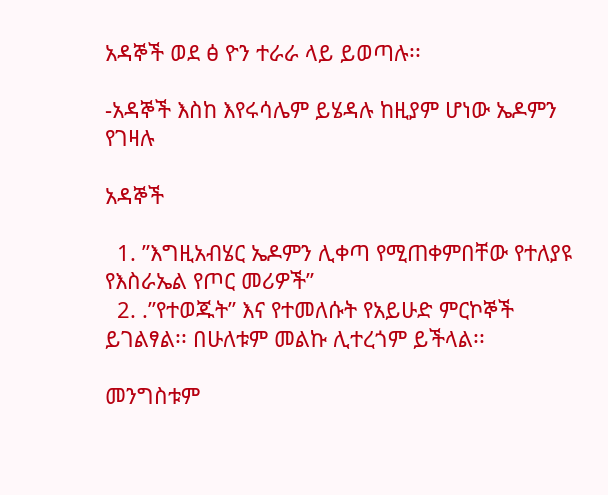አዳኞች ወደ ፅ ዮን ተራራ ላይ ይወጣሉ፡፡

-አዳኞች እስከ እየሩሳሌም ይሄዳሉ ከዚያም ሆነው ኤዶምን የገዛሉ

አዳኞች

  1. ”እግዚአብሄር ኤዶምን ሊቀጣ የሚጠቀምበቸው የተለያዩ የእስራኤል የጦር መሪዎች”
  2. .”የተወጁት” እና የተመለሱት የአይሁድ ምርኮኞች ይገልፃል፡፡ በሁለቱም መልኩ ሊተረጎም ይችላል፡፡

መንግስቱም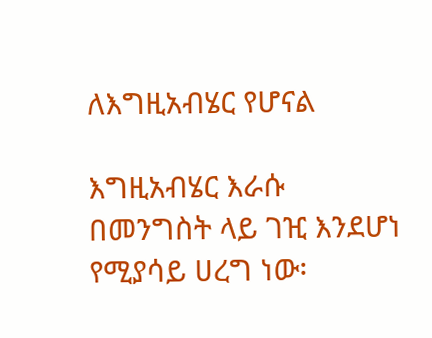ለእግዚአብሄር የሆናል

እግዚአብሄር እራሱ በመንግስት ላይ ገዢ እንደሆነ የሚያሳይ ሀረግ ነው፡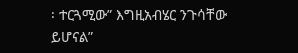፡ ተርጓሚው” እግዚአብሄር ንጉሳቸው ይሆናል”